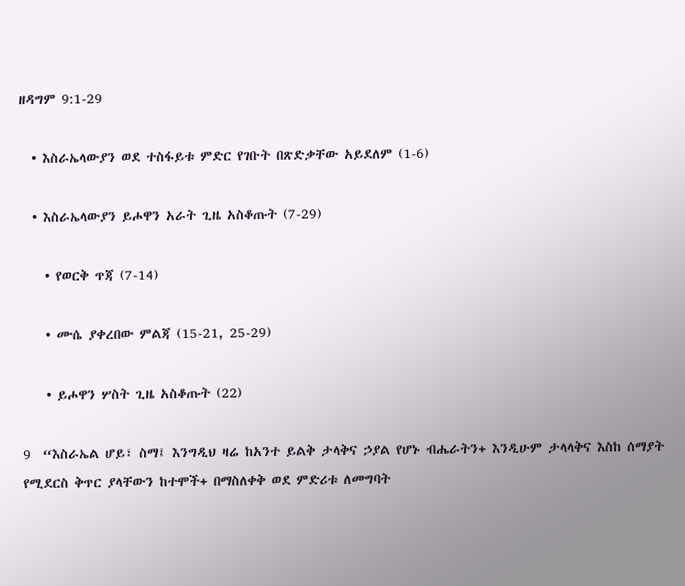ዘዳግም 9:1-29

  • እስራኤላውያን ወደ ተስፋይቱ ምድር የገቡት በጽድቃቸው አይደለም (1-6)

  • እስራኤላውያን ይሖዋን አራት ጊዜ አስቆጡት (7-29)

    • የወርቅ ጥጃ (7-14)

    • ሙሴ ያቀረበው ምልጃ (15-21, 25-29)

    • ይሖዋን ሦስት ጊዜ አስቆጡት (22)

9  “እስራኤል ሆይ፣ ስማ፤ እንግዲህ ዛሬ ከአንተ ይልቅ ታላቅና ኃያል የሆኑ ብሔራትን+ እንዲሁም ታላላቅና እስከ ሰማያት የሚደርስ ቅጥር ያላቸውን ከተሞች+ በማስለቀቅ ወደ ምድሪቱ ለመግባት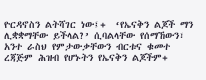ዮርዳኖስን ልትሻገር ነው፤+  ‘የኤናቅን ልጆች ማን ሊቋቋማቸው ይችላል?’ ሲባልላቸው የሰማኸውን፣ አንተ ራስህ የምታውቃቸውን ብርቱና ቁመተ ረጃጅም ሕዝብ የሆኑትን የኤናቅን ልጆችም+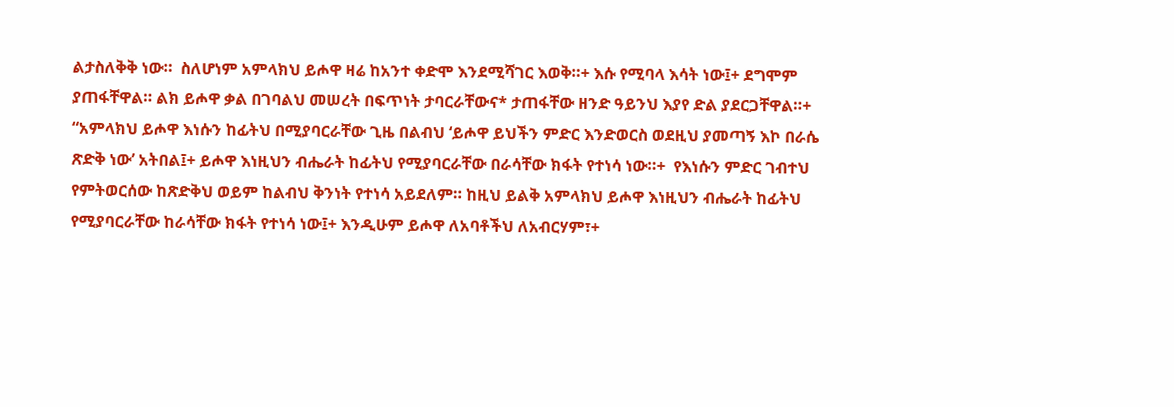ልታስለቅቅ ነው።  ስለሆነም አምላክህ ይሖዋ ዛሬ ከአንተ ቀድሞ እንደሚሻገር እወቅ።+ እሱ የሚባላ እሳት ነው፤+ ደግሞም ያጠፋቸዋል። ልክ ይሖዋ ቃል በገባልህ መሠረት በፍጥነት ታባርራቸውና* ታጠፋቸው ዘንድ ዓይንህ እያየ ድል ያደርጋቸዋል።+  “አምላክህ ይሖዋ እነሱን ከፊትህ በሚያባርራቸው ጊዜ በልብህ ‘ይሖዋ ይህችን ምድር እንድወርስ ወደዚህ ያመጣኝ እኮ በራሴ ጽድቅ ነው’ አትበል፤+ ይሖዋ እነዚህን ብሔራት ከፊትህ የሚያባርራቸው በራሳቸው ክፋት የተነሳ ነው።+  የእነሱን ምድር ገብተህ የምትወርሰው ከጽድቅህ ወይም ከልብህ ቅንነት የተነሳ አይደለም። ከዚህ ይልቅ አምላክህ ይሖዋ እነዚህን ብሔራት ከፊትህ የሚያባርራቸው ከራሳቸው ክፋት የተነሳ ነው፤+ እንዲሁም ይሖዋ ለአባቶችህ ለአብርሃም፣+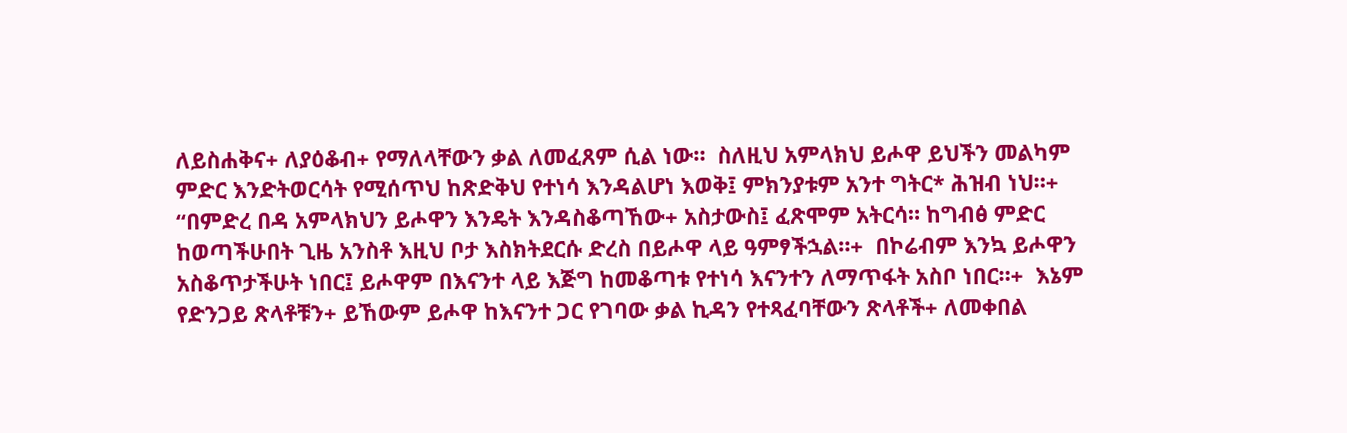ለይስሐቅና+ ለያዕቆብ+ የማለላቸውን ቃል ለመፈጸም ሲል ነው።  ስለዚህ አምላክህ ይሖዋ ይህችን መልካም ምድር እንድትወርሳት የሚሰጥህ ከጽድቅህ የተነሳ እንዳልሆነ እወቅ፤ ምክንያቱም አንተ ግትር* ሕዝብ ነህ።+  “በምድረ በዳ አምላክህን ይሖዋን እንዴት እንዳስቆጣኸው+ አስታውስ፤ ፈጽሞም አትርሳ። ከግብፅ ምድር ከወጣችሁበት ጊዜ አንስቶ እዚህ ቦታ እስክትደርሱ ድረስ በይሖዋ ላይ ዓምፃችኋል።+  በኮሬብም እንኳ ይሖዋን አስቆጥታችሁት ነበር፤ ይሖዋም በእናንተ ላይ እጅግ ከመቆጣቱ የተነሳ እናንተን ለማጥፋት አስቦ ነበር።+  እኔም የድንጋይ ጽላቶቹን+ ይኸውም ይሖዋ ከእናንተ ጋር የገባው ቃል ኪዳን የተጻፈባቸውን ጽላቶች+ ለመቀበል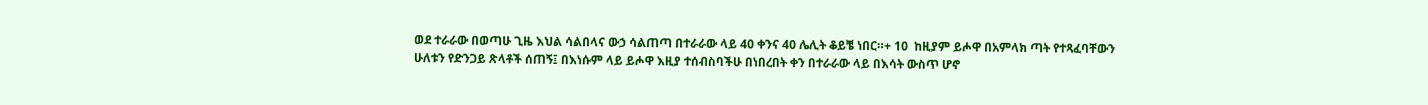ወደ ተራራው በወጣሁ ጊዜ እህል ሳልበላና ውኃ ሳልጠጣ በተራራው ላይ 40 ቀንና 40 ሌሊት ቆይቼ ነበር።+ 10  ከዚያም ይሖዋ በአምላክ ጣት የተጻፈባቸውን ሁለቱን የድንጋይ ጽላቶች ሰጠኝ፤ በእነሱም ላይ ይሖዋ እዚያ ተሰብስባችሁ በነበረበት ቀን በተራራው ላይ በእሳት ውስጥ ሆኖ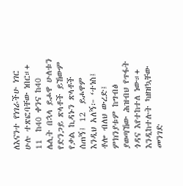ለእናንተ የነገራችሁ ነገር ሁሉ ተጽፎባቸው ነበር።+ 11  ከ40 ቀንና ከ40 ሌሊት በኋላ ይሖዋ ሁለቱን የድንጋይ ጽላቶች ይኸውም የቃል ኪዳኑን ጽላቶች ሰጠኝ፤ 12  ይሖዋም እንዲህ አለኝ፦ ‘ተነስ፤ ቶሎ ብለህ ውረድ፤ ምክንያቱም ከግብፅ ያወጣኸው ሕዝብህ የጥፋት ጎዳና እየተከተለ ነው።+ እንዲከተሉት ካዘዝኳቸው መንገድ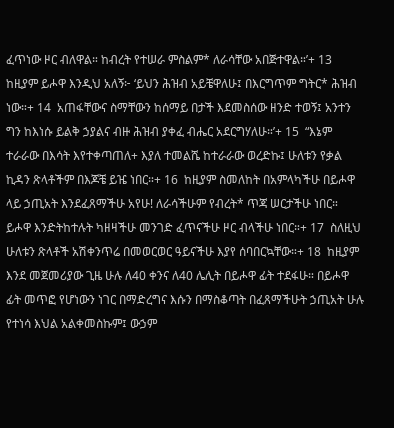ፈጥነው ዞር ብለዋል። ከብረት የተሠራ ምስልም* ለራሳቸው አበጅተዋል።’+ 13  ከዚያም ይሖዋ እንዲህ አለኝ፦ ‘ይህን ሕዝብ አይቼዋለሁ፤ በእርግጥም ግትር* ሕዝብ ነው።+ 14  አጠፋቸውና ስማቸውን ከሰማይ በታች እደመስሰው ዘንድ ተወኝ፤ አንተን ግን ከእነሱ ይልቅ ኃያልና ብዙ ሕዝብ ያቀፈ ብሔር አደርግሃለሁ።’+ 15  “እኔም ተራራው በእሳት እየተቀጣጠለ+ እያለ ተመልሼ ከተራራው ወረድኩ፤ ሁለቱን የቃል ኪዳን ጽላቶችም በእጆቼ ይዤ ነበር።+ 16  ከዚያም ስመለከት በአምላካችሁ በይሖዋ ላይ ኃጢአት እንደፈጸማችሁ አየሁ! ለራሳችሁም የብረት* ጥጃ ሠርታችሁ ነበር። ይሖዋ እንድትከተሉት ካዘዛችሁ መንገድ ፈጥናችሁ ዞር ብላችሁ ነበር።+ 17  ስለዚህ ሁለቱን ጽላቶች አሽቀንጥሬ በመወርወር ዓይናችሁ እያየ ሰባበርኳቸው።+ 18  ከዚያም እንደ መጀመሪያው ጊዜ ሁሉ ለ40 ቀንና ለ40 ሌሊት በይሖዋ ፊት ተደፋሁ። በይሖዋ ፊት መጥፎ የሆነውን ነገር በማድረግና እሱን በማስቆጣት በፈጸማችሁት ኃጢአት ሁሉ የተነሳ እህል አልቀመስኩም፤ ውኃም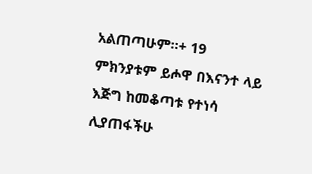አልጠጣሁም።+ 19  ምክንያቱም ይሖዋ በእናንተ ላይ እጅግ ከመቆጣቱ የተነሳ ሊያጠፋችሁ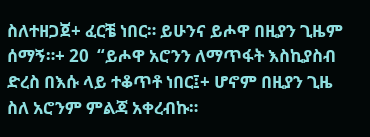ስለተዘጋጀ+ ፈርቼ ነበር። ይሁንና ይሖዋ በዚያን ጊዜም ሰማኝ።+ 20  “ይሖዋ አሮንን ለማጥፋት እስኪያስብ ድረስ በእሱ ላይ ተቆጥቶ ነበር፤+ ሆኖም በዚያን ጊዜ ስለ አሮንም ምልጃ አቀረብኩ።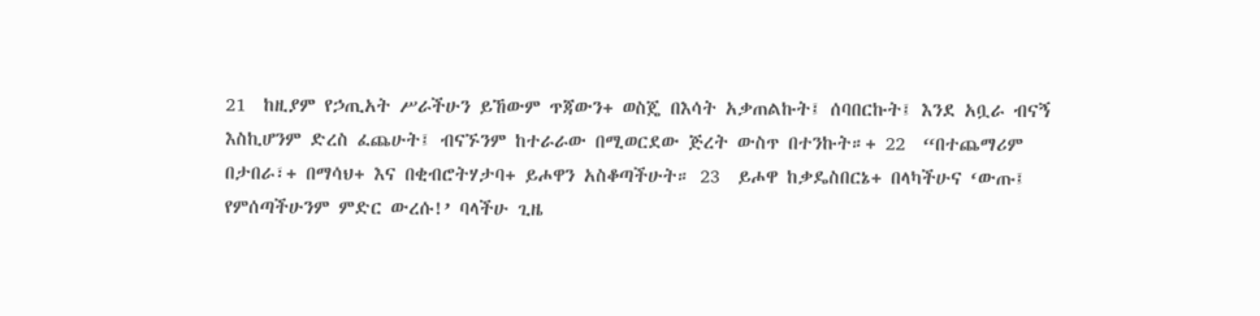21  ከዚያም የኃጢአት ሥራችሁን ይኸውም ጥጃውን+ ወስጄ በእሳት አቃጠልኩት፤ ሰባበርኩት፤ እንደ አቧራ ብናኝ እስኪሆንም ድረስ ፈጨሁት፤ ብናኙንም ከተራራው በሚወርደው ጅረት ውስጥ በተንኩት።+ 22  “በተጨማሪም በታበራ፣+ በማሳህ+ እና በቂብሮትሃታባ+ ይሖዋን አስቆጣችሁት። 23  ይሖዋ ከቃዴስበርኔ+ በላካችሁና ‘ውጡ፤ የምሰጣችሁንም ምድር ውረሱ!’ ባላችሁ ጊዜ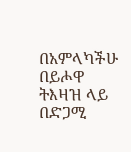በአምላካችሁ በይሖዋ ትእዛዝ ላይ በድጋሚ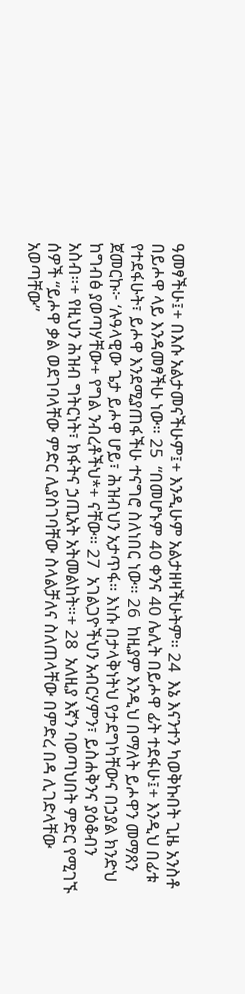ዓመፃችሁ፤+ በእሱ አልታመናችሁም፤+ እንዲሁም አልታዘዛችሁትም። 24  እኔ እናንተን ካወቅኩበት ጊዜ አንስቶ በይሖዋ ላይ እንዳመፃችሁ ነው። 25  “በመሆኑም 40 ቀንና 40 ሌሊት በይሖዋ ፊት ተደፋሁ፤+ እንዲህ በፊቱ የተደፋሁት፣ ይሖዋ እንደሚያጠፋችሁ ተናግሮ ስለነበር ነው። 26  ከዚያም እንዲህ በማለት ይሖዋን መማጸን ጀመርኩ፦ ‘ሉዓላዊው ጌታ ይሖዋ ሆይ፣ ሕዝብህን አታጥፋ። እነሱ በታላቅነትህ የታደግካቸውና በኃያል ክንድህ ከግብፅ ያወጣሃቸው+ የግል ንብረቶችህ*+ ናቸው። 27  አገልጋዮችህን አብርሃምን፣ ይስሐቅንና ያዕቆብን አስብ።+ የዚህን ሕዝብ ግትርነት፣ ክፋትና ኃጢአት አትመልከት።+ 28  አለዚያ እኛን ባወጣህበት ምድር የሚገኙ ሰዎች “ይሖዋ ቃል ወደገባላቸው ምድር ሊያስገባቸው ስላልቻለና ስለጠላቸው በምድረ በዳ ሊገድላቸው አወጣቸው”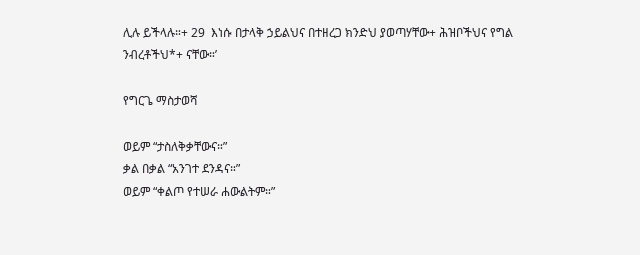ሊሉ ይችላሉ።+ 29  እነሱ በታላቅ ኃይልህና በተዘረጋ ክንድህ ያወጣሃቸው+ ሕዝቦችህና የግል ንብረቶችህ*+ ናቸው።’

የግርጌ ማስታወሻ

ወይም “ታስለቅቃቸውና።”
ቃል በቃል “አንገተ ደንዳና።”
ወይም “ቀልጦ የተሠራ ሐውልትም።”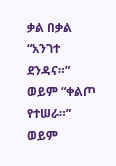ቃል በቃል “አንገተ ደንዳና።”
ወይም “ቀልጦ የተሠራ።”
ወይም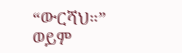“ውርሻህ።”
ወይም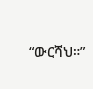“ውርሻህ።”